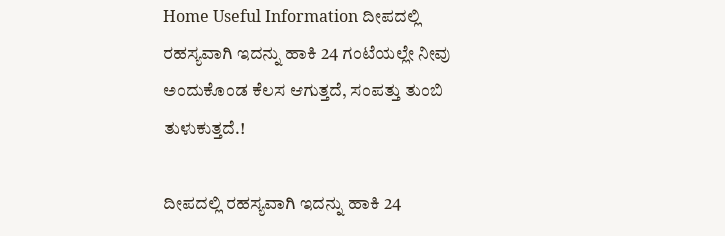Home Useful Information ದೀಪದಲ್ಲಿ ರಹಸ್ಯವಾಗಿ ಇದನ್ನು ಹಾಕಿ 24 ಗಂಟೆಯಲ್ಲೇ ನೀವು ಅಂದುಕೊಂಡ ಕೆಲಸ ಆಗುತ್ತದೆ, ಸಂಪತ್ತು ತುಂಬಿ ತುಳುಕುತ್ತದೆ.!

ದೀಪದಲ್ಲಿ ರಹಸ್ಯವಾಗಿ ಇದನ್ನು ಹಾಕಿ 24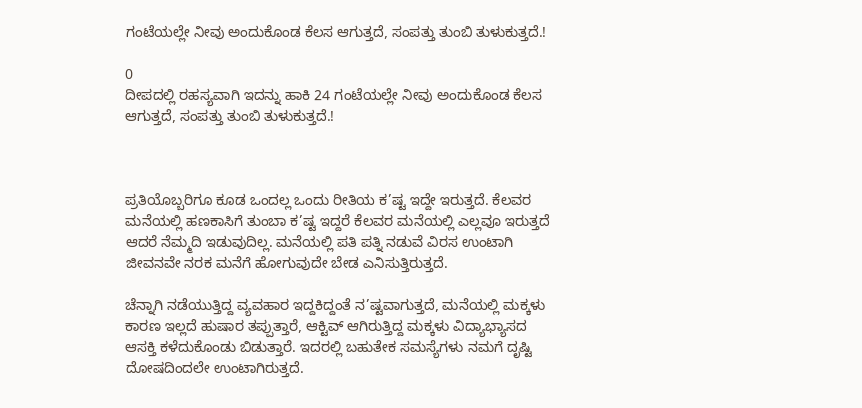ಗಂಟೆಯಲ್ಲೇ ನೀವು ಅಂದುಕೊಂಡ ಕೆಲಸ ಆಗುತ್ತದೆ, ಸಂಪತ್ತು ತುಂಬಿ ತುಳುಕುತ್ತದೆ.!

0
ದೀಪದಲ್ಲಿ ರಹಸ್ಯವಾಗಿ ಇದನ್ನು ಹಾಕಿ 24 ಗಂಟೆಯಲ್ಲೇ ನೀವು ಅಂದುಕೊಂಡ ಕೆಲಸ ಆಗುತ್ತದೆ, ಸಂಪತ್ತು ತುಂಬಿ ತುಳುಕುತ್ತದೆ.!



ಪ್ರತಿಯೊಬ್ಬರಿಗೂ ಕೂಡ ಒಂದಲ್ಲ ಒಂದು ರೀತಿಯ ಕ’ಷ್ಟ ಇದ್ದೇ ಇರುತ್ತದೆ. ಕೆಲವರ ಮನೆಯಲ್ಲಿ ಹಣಕಾಸಿಗೆ ತುಂಬಾ ಕ’ಷ್ಟ ಇದ್ದರೆ ಕೆಲವರ ಮನೆಯಲ್ಲಿ ಎಲ್ಲವೂ ಇರುತ್ತದೆ ಆದರೆ ನೆಮ್ಮದಿ ಇಡುವುದಿಲ್ಲ. ಮನೆಯಲ್ಲಿ ಪತಿ ಪತ್ನಿ ನಡುವೆ ವಿರಸ ಉಂಟಾಗಿ ಜೀವನವೇ ನರಕ ಮನೆಗೆ ಹೋಗುವುದೇ ಬೇಡ ಎನಿಸುತ್ತಿರುತ್ತದೆ.

ಚೆನ್ನಾಗಿ ನಡೆಯುತ್ತಿದ್ದ ವ್ಯವಹಾರ ಇದ್ದಕಿದ್ದಂತೆ ನ’ಷ್ಟವಾಗುತ್ತದೆ, ಮನೆಯಲ್ಲಿ ಮಕ್ಕಳು ಕಾರಣ ಇಲ್ಲದೆ ಹುಷಾರ ತಪ್ಪುತ್ತಾರೆ, ಆಕ್ಟಿವ್ ಆಗಿರುತ್ತಿದ್ದ ಮಕ್ಕಳು ವಿದ್ಯಾಭ್ಯಾಸದ ಆಸಕ್ತಿ ಕಳೆದುಕೊಂಡು ಬಿಡುತ್ತಾರೆ. ಇದರಲ್ಲಿ ಬಹುತೇಕ ಸಮಸ್ಯೆಗಳು ನಮಗೆ ದೃಷ್ಟಿ ದೋಷದಿಂದಲೇ ಉಂಟಾಗಿರುತ್ತದೆ.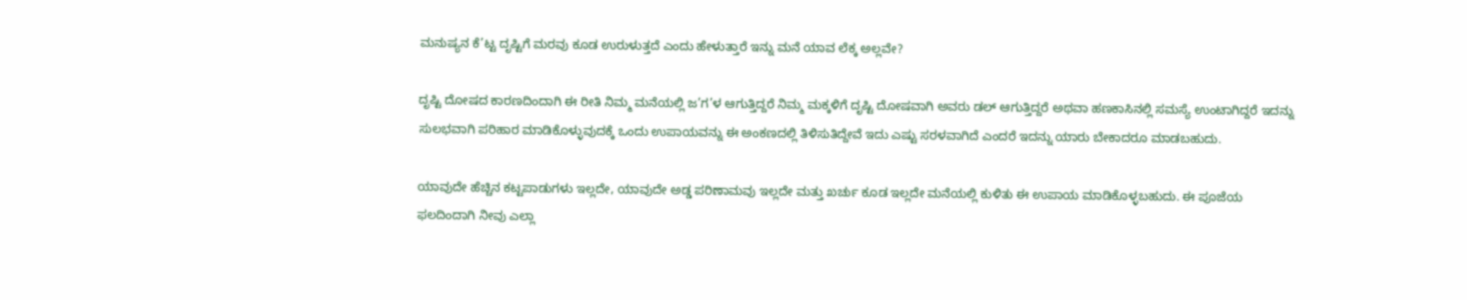ಮನುಷ್ಯನ ಕೆ’ಟ್ಟ ದೃಷ್ಟಿಗೆ ಮರವು ಕೂಡ ಉರುಳುತ್ತದೆ ಎಂದು ಹೇಳುತ್ತಾರೆ ಇನ್ನು ಮನೆ ಯಾವ ಲೆಕ್ಕ ಅಲ್ಲವೇ?

ದೃಷ್ಟಿ ದೋಷದ ಕಾರಣದಿಂದಾಗಿ ಈ ರೀತಿ ನಿಮ್ಮ ಮನೆಯಲ್ಲಿ ಜ’ಗ’ಳ ಆಗುತ್ತಿದ್ದರೆ ನಿಮ್ಮ ಮಕ್ಕಳಿಗೆ ದೃಷ್ಟಿ ದೋಷವಾಗಿ ಅವರು ಡಲ್ ಆಗುತ್ತಿದ್ದರೆ ಅಥವಾ ಹಣಕಾಸಿನಲ್ಲಿ ಸಮಸ್ಯೆ ಉಂಟಾಗಿದ್ದರೆ ಇದನ್ನು ಸುಲಭವಾಗಿ ಪರಿಹಾರ ಮಾಡಿಕೊಳ್ಳುವುದಕ್ಕೆ ಒಂದು ಉಪಾಯವನ್ನು ಈ ಅಂಕಣದಲ್ಲಿ ತಿಳಿಸುತಿದ್ದೇವೆ ಇದು ಎಷ್ಟು ಸರಳವಾಗಿದೆ ಎಂದರೆ ಇದನ್ನು ಯಾರು ಬೇಕಾದರೂ ಮಾಡಬಹುದು.

ಯಾವುದೇ ಹೆಚ್ಚಿನ ಕಟ್ಟಪಾಡುಗಳು ಇಲ್ಲದೇ, ಯಾವುದೇ ಅಡ್ಡ ಪರಿಣಾಮವು ಇಲ್ಲದೇ ಮತ್ತು ಖರ್ಚು ಕೂಡ ಇಲ್ಲದೇ ಮನೆಯಲ್ಲಿ ಕುಳಿತು ಈ ಉಪಾಯ ಮಾಡಿಕೊಳ್ಳಬಹುದು. ಈ ಪೂಜೆಯ ಫಲದಿಂದಾಗಿ ನೀವು ಎಲ್ಲಾ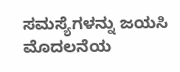ಸಮಸ್ಯೆಗಳನ್ನು ಜಯಸಿ ಮೊದಲನೆಯ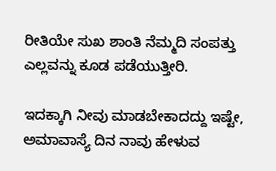ರೀತಿಯೇ ಸುಖ ಶಾಂತಿ ನೆಮ್ಮದಿ ಸಂಪತ್ತು ಎಲ್ಲವನ್ನು ಕೂಡ ಪಡೆಯುತ್ತೀರಿ.

ಇದಕ್ಕಾಗಿ ನೀವು ಮಾಡಬೇಕಾದದ್ದು ಇಷ್ಟೇ, ಅಮಾವಾಸ್ಯೆ ದಿನ ನಾವು ಹೇಳುವ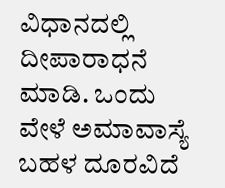ವಿಧಾನದಲ್ಲಿ ದೀಪಾರಾಧನೆ ಮಾಡಿ. ಒಂದು ವೇಳೆ ಅಮಾವಾಸ್ಯೆ ಬಹಳ ದೂರವಿದೆ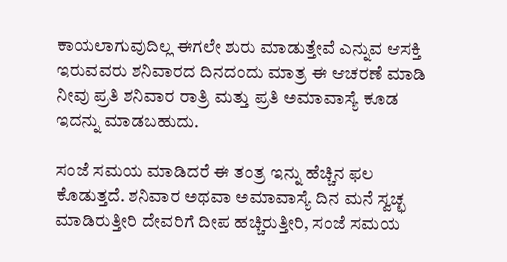ಕಾಯಲಾಗುವುದಿಲ್ಲ ಈಗಲೇ ಶುರು ಮಾಡುತ್ತೇವೆ ಎನ್ನುವ ಆಸಕ್ತಿ ಇರುವವರು ಶನಿವಾರದ ದಿನದಂದು ಮಾತ್ರ ಈ ಆಚರಣೆ ಮಾಡಿ ನೀವು ಪ್ರತಿ ಶನಿವಾರ ರಾತ್ರಿ ಮತ್ತು ಪ್ರತಿ ಅಮಾವಾಸ್ಯೆ ಕೂಡ ಇದನ್ನು ಮಾಡಬಹುದು.

ಸಂಜೆ ಸಮಯ ಮಾಡಿದರೆ ಈ ತಂತ್ರ ಇನ್ನು ಹೆಚ್ಚಿನ ಫಲ ಕೊಡುತ್ತದೆ. ಶನಿವಾರ ಅಥವಾ ಅಮಾವಾಸ್ಯೆ ದಿನ ಮನೆ ಸ್ವಚ್ಛ ಮಾಡಿರುತ್ತೀರಿ ದೇವರಿಗೆ ದೀಪ ಹಚ್ಚಿರುತ್ತೀರಿ, ಸಂಜೆ ಸಮಯ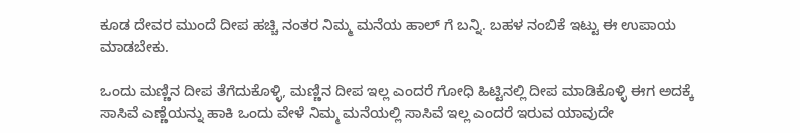ಕೂಡ ದೇವರ ಮುಂದೆ ದೀಪ ಹಚ್ಚಿ ನಂತರ ನಿಮ್ಮ ಮನೆಯ ಹಾಲ್ ಗೆ ಬನ್ನಿ. ಬಹಳ ನಂಬಿಕೆ ಇಟ್ಟು ಈ ಉಪಾಯ ಮಾಡಬೇಕು.

ಒಂದು ಮಣ್ಣಿನ ದೀಪ ತೆಗೆದುಕೊಳ್ಳಿ, ಮಣ್ಣಿನ ದೀಪ ಇಲ್ಲ ಎಂದರೆ ಗೋಧಿ ಹಿಟ್ಟಿನಲ್ಲಿ ದೀಪ ಮಾಡಿಕೊಳ್ಳಿ ಈಗ ಅದಕ್ಕೆ ಸಾಸಿವೆ ಎಣ್ಣೆಯನ್ನು ಹಾಕಿ ಒಂದು ವೇಳೆ ನಿಮ್ಮ ಮನೆಯಲ್ಲಿ ಸಾಸಿವೆ ಇಲ್ಲ ಎಂದರೆ ಇರುವ ಯಾವುದೇ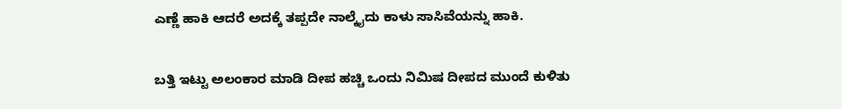ಎಣ್ಣೆ ಹಾಕಿ ಆದರೆ ಅದಕ್ಕೆ ತಪ್ಪದೇ ನಾಲ್ಕೈದು ಕಾಳು ಸಾಸಿವೆಯನ್ನು ಹಾಕಿ.

ಬತ್ತಿ ಇಟ್ಟು ಅಲಂಕಾರ ಮಾಡಿ ದೀಪ ಹಚ್ಚಿ ಒಂದು ನಿಮಿಷ ದೀಪದ ಮುಂದೆ ಕುಳಿತು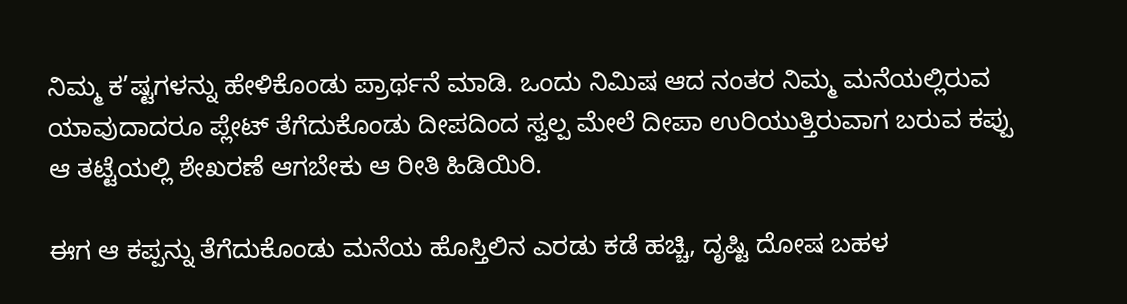ನಿಮ್ಮ ಕ’ಷ್ಟಗಳನ್ನು ಹೇಳಿಕೊಂಡು ಪ್ರಾರ್ಥನೆ ಮಾಡಿ. ಒಂದು ನಿಮಿಷ ಆದ ನಂತರ ನಿಮ್ಮ ಮನೆಯಲ್ಲಿರುವ ಯಾವುದಾದರೂ ಪ್ಲೇಟ್ ತೆಗೆದುಕೊಂಡು ದೀಪದಿಂದ ಸ್ವಲ್ಪ ಮೇಲೆ ದೀಪಾ ಉರಿಯುತ್ತಿರುವಾಗ ಬರುವ ಕಪ್ಪು ಆ ತಟ್ಟೆಯಲ್ಲಿ ಶೇಖರಣೆ ಆಗಬೇಕು ಆ ರೀತಿ ಹಿಡಿಯಿರಿ.

ಈಗ ಆ ಕಪ್ಪನ್ನು ತೆಗೆದುಕೊಂಡು ಮನೆಯ ಹೊಸ್ತಿಲಿನ ಎರಡು ಕಡೆ ಹಚ್ಚಿ, ದೃಷ್ಟಿ ದೋಷ ಬಹಳ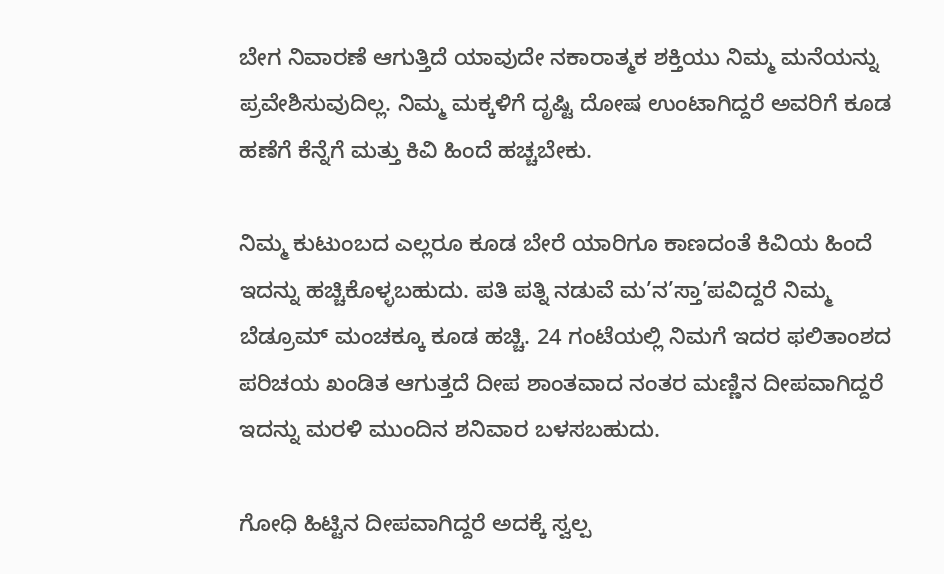ಬೇಗ ನಿವಾರಣೆ ಆಗುತ್ತಿದೆ ಯಾವುದೇ ನಕಾರಾತ್ಮಕ ಶಕ್ತಿಯು ನಿಮ್ಮ ಮನೆಯನ್ನು ಪ್ರವೇಶಿಸುವುದಿಲ್ಲ. ನಿಮ್ಮ ಮಕ್ಕಳಿಗೆ ದೃಷ್ಟಿ ದೋಷ ಉಂಟಾಗಿದ್ದರೆ ಅವರಿಗೆ ಕೂಡ ಹಣೆಗೆ ಕೆನ್ನೆಗೆ ಮತ್ತು ಕಿವಿ ಹಿಂದೆ ಹಚ್ಚಬೇಕು.

ನಿಮ್ಮ ಕುಟುಂಬದ ಎಲ್ಲರೂ ಕೂಡ ಬೇರೆ ಯಾರಿಗೂ ಕಾಣದಂತೆ ಕಿವಿಯ ಹಿಂದೆ ಇದನ್ನು ಹಚ್ಚಿಕೊಳ್ಳಬಹುದು. ಪತಿ ಪತ್ನಿ ನಡುವೆ ಮ’ನ’ಸ್ತಾ’ಪವಿದ್ದರೆ ನಿಮ್ಮ ಬೆಡ್ರೂಮ್ ಮಂಚಕ್ಕೂ ಕೂಡ ಹಚ್ಚಿ. 24 ಗಂಟೆಯಲ್ಲಿ ನಿಮಗೆ ಇದರ ಫಲಿತಾಂಶದ ಪರಿಚಯ ಖಂಡಿತ ಆಗುತ್ತದೆ ದೀಪ ಶಾಂತವಾದ ನಂತರ ಮಣ್ಣಿನ ದೀಪವಾಗಿದ್ದರೆ ಇದನ್ನು ಮರಳಿ ಮುಂದಿನ ಶನಿವಾರ ಬಳಸಬಹುದು.

ಗೋಧಿ ಹಿಟ್ಟಿನ ದೀಪವಾಗಿದ್ದರೆ ಅದಕ್ಕೆ ಸ್ವಲ್ಪ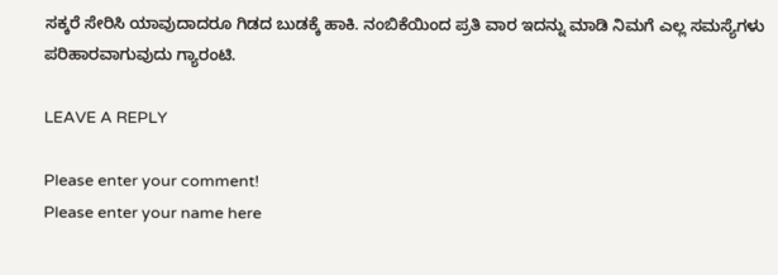ಸಕ್ಕರೆ ಸೇರಿಸಿ ಯಾವುದಾದರೂ ಗಿಡದ ಬುಡಕ್ಕೆ ಹಾಕಿ. ನಂಬಿಕೆಯಿಂದ ಪ್ರತಿ ವಾರ ಇದನ್ನು ಮಾಡಿ ನಿಮಗೆ ಎಲ್ಲ ಸಮಸ್ಯೆಗಳು ಪರಿಹಾರವಾಗುವುದು ಗ್ಯಾರಂಟಿ.

LEAVE A REPLY

Please enter your comment!
Please enter your name here